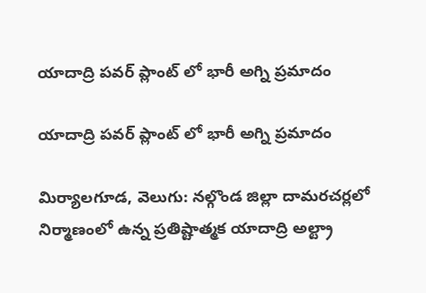యాదాద్రి పవర్ ప్లాంట్ లో భారీ అగ్ని ప్రమాదం

యాదాద్రి పవర్ ప్లాంట్ లో భారీ అగ్ని ప్రమాదం

మిర్యాలగూడ, వెలుగు: నల్గొండ జిల్లా దామరచర్లలో నిర్మాణంలో ఉన్న ప్రతిష్టాత్మక యాదాద్రి అల్ట్రా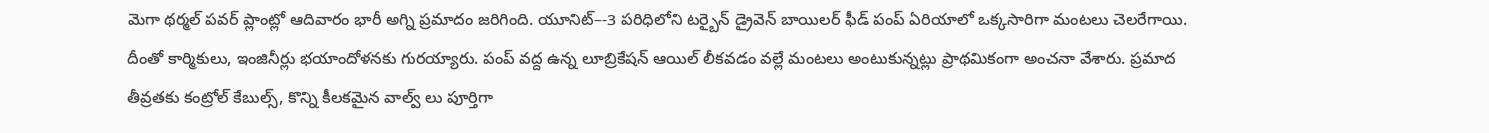మెగా థర్మల్ పవర్ ప్లాంట్లో ఆదివారం భారీ అగ్ని ప్రమాదం జరిగింది. యూనిట్–-3 పరిధిలోని టర్బైన్ డ్రైవెన్ బాయిలర్ ఫీడ్ పంప్ ఏరియాలో ఒక్కసారిగా మంటలు చెలరేగాయి. దీంతో కార్మికులు, ఇంజినీర్లు భయాందోళనకు గురయ్యారు. పంప్ వద్ద ఉన్న లూబ్రికేషన్ ఆయిల్ లీకవడం వల్లే మంటలు అంటుకున్నట్లు ప్రాథమికంగా అంచనా వేశారు. ప్రమాద తీవ్రతకు కంట్రోల్ కేబుల్స్, కొన్ని కీలకమైన వాల్వ్‌‌ లు పూర్తిగా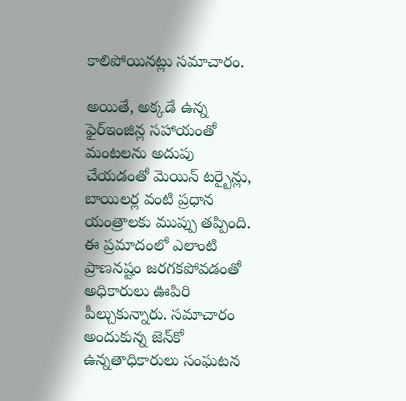కాలిపోయినట్లు సమాచారం.

అయితే, అక్కడే ఉన్న ఫైర్ఇంజిన్ల సహాయంతో మంటలను అదుపు చేయడంతో మెయిన్ టర్బైన్లు, బాయిలర్ల వంటి ప్రధాన యంత్రాలకు ముప్పు తప్పింది. ఈ ప్రమాదంలో ఎలాంటి ప్రాణనష్టం జరగకపోవడంతో అధికారులు ఊపిరి పీల్చుకున్నారు. సమాచారం అందుకున్న జెన్‌‌కో  ఉన్నతాధికారులు సంఘటన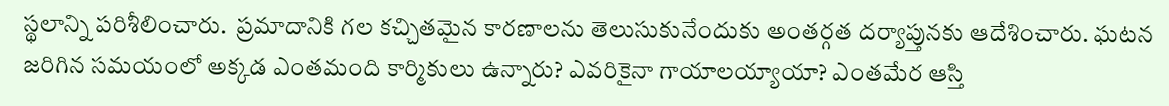స్థలాన్ని పరిశీలించారు.  ప్రమాదానికి గల కచ్చితమైన కారణాలను తెలుసుకునేందుకు అంతర్గత దర్యాప్తునకు ఆదేశించారు. ఘటన జరిగిన సమయంలో అక్కడ ఎంతమంది కార్మికులు ఉన్నారు? ఎవరికైనా గాయాలయ్యాయా? ఎంతమేర ఆస్తి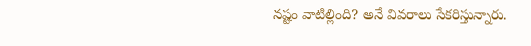నష్టం వాటిల్లింది? అనే వివరాలు సేకరిస్తున్నారు.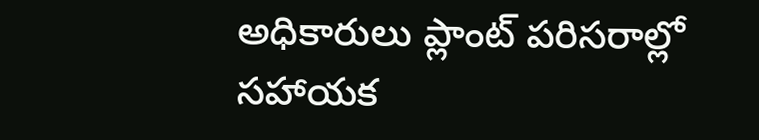అధికారులు ప్లాంట్ పరిసరాల్లో సహాయక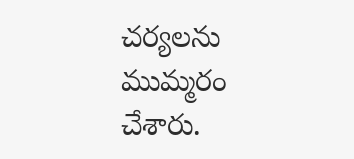చర్యలను ముమ్మరం చేశారు.